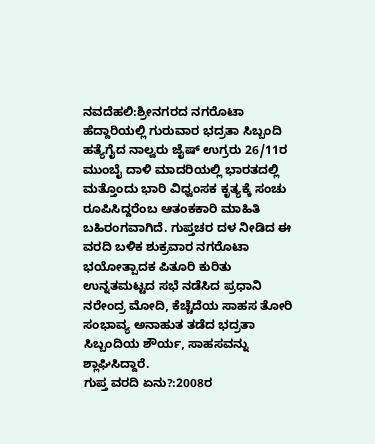ನವದೆಹಲಿ:ಶ್ರೀನಗರದ ನಗರೊಟಾ ಹೆದ್ದಾರಿಯಲ್ಲಿ ಗುರುವಾರ ಭದ್ರತಾ ಸಿಬ್ಬಂದಿ ಹತ್ಯೆಗೈದ ನಾಲ್ವರು ಜೈಷ್ ಉಗ್ರರು 26/11ರ ಮುಂಬೈ ದಾಳಿ ಮಾದರಿಯಲ್ಲಿ ಭಾರತದಲ್ಲಿ ಮತ್ತೊಂದು ಭಾರಿ ವಿಧ್ವಂಸಕ ಕೃತ್ಯಕ್ಕೆ ಸಂಚು ರೂಪಿಸಿದ್ದರೆಂಬ ಆತಂಕಕಾರಿ ಮಾಹಿತಿ ಬಹಿರಂಗವಾಗಿದೆ. ಗುಪ್ತಚರ ದಳ ನೀಡಿದ ಈ ವರದಿ ಬಳಿಕ ಶುಕ್ರವಾರ ನಗರೊಟಾ ಭಯೋತ್ಪಾದಕ ಪಿತೂರಿ ಕುರಿತು ಉನ್ನತಮಟ್ಟದ ಸಭೆ ನಡೆಸಿದ ಪ್ರಧಾನಿ ನರೇಂದ್ರ ಮೋದಿ, ಕೆಚ್ಚೆದೆಯ ಸಾಹಸ ತೋರಿ ಸಂಭಾವ್ಯ ಅನಾಹುತ ತಡೆದ ಭದ್ರತಾ ಸಿಬ್ಬಂದಿಯ ಶೌರ್ಯ, ಸಾಹಸವನ್ನು ಶ್ಲಾಘಿಸಿದ್ದಾರೆ.
ಗುಪ್ತ ವರದಿ ಏನು?:2008ರ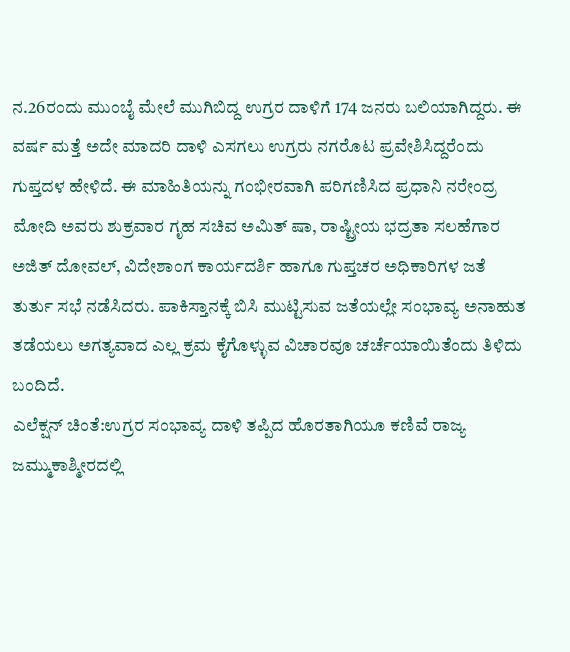ನ.26ರಂದು ಮುಂಬೈ ಮೇಲೆ ಮುಗಿಬಿದ್ದ ಉಗ್ರರ ದಾಳಿಗೆ 174 ಜನರು ಬಲಿಯಾಗಿದ್ದರು. ಈ ವರ್ಷ ಮತ್ತೆ ಅದೇ ಮಾದರಿ ದಾಳಿ ಎಸಗಲು ಉಗ್ರರು ನಗರೊಟ ಪ್ರವೇಶಿಸಿದ್ದರೆಂದು ಗುಪ್ತದಳ ಹೇಳಿದೆ. ಈ ಮಾಹಿತಿಯನ್ನು ಗಂಭೀರವಾಗಿ ಪರಿಗಣಿಸಿದ ಪ್ರಧಾನಿ ನರೇಂದ್ರ ಮೋದಿ ಅವರು ಶುಕ್ರವಾರ ಗೃಹ ಸಚಿವ ಅಮಿತ್ ಷಾ, ರಾಷ್ಟ್ರೀಯ ಭದ್ರತಾ ಸಲಹೆಗಾರ ಅಜಿತ್ ದೋವಲ್, ವಿದೇಶಾಂಗ ಕಾರ್ಯದರ್ಶಿ ಹಾಗೂ ಗುಪ್ತಚರ ಅಧಿಕಾರಿಗಳ ಜತೆ ತುರ್ತು ಸಭೆ ನಡೆಸಿದರು. ಪಾಕಿಸ್ತಾನಕ್ಕೆ ಬಿಸಿ ಮುಟ್ಟಿಸುವ ಜತೆಯಲ್ಲೇ ಸಂಭಾವ್ಯ ಅನಾಹುತ ತಡೆಯಲು ಅಗತ್ಯವಾದ ಎಲ್ಲ ಕ್ರಮ ಕೈಗೊಳ್ಳುವ ವಿಚಾರವೂ ಚರ್ಚೆಯಾಯಿತೆಂದು ತಿಳಿದು ಬಂದಿದೆ.
ಎಲೆಕ್ಷನ್ ಚಿಂತೆ:ಉಗ್ರರ ಸಂಭಾವ್ಯ ದಾಳಿ ತಪ್ಪಿದ ಹೊರತಾಗಿಯೂ ಕಣಿವೆ ರಾಜ್ಯ ಜಮ್ಮುಕಾಶ್ಮೀರದಲ್ಲಿ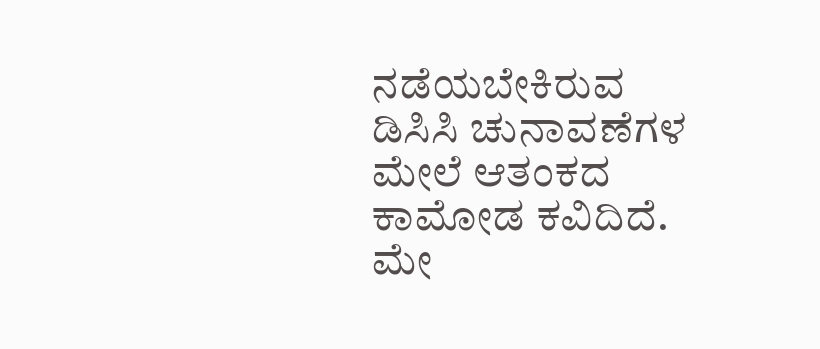ನಡೆಯಬೇಕಿರುವ ಡಿಸಿಸಿ ಚುನಾವಣೆಗಳ ಮೇಲೆ ಆತಂಕದ ಕಾಮೋಡ ಕವಿದಿದೆ. ಮೇ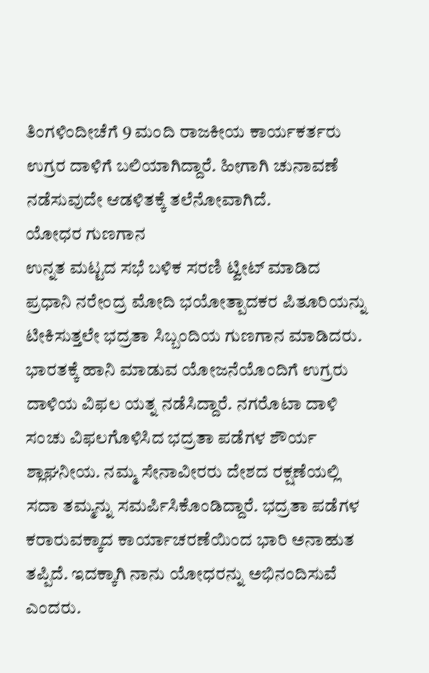ತಿಂಗಳಿಂದೀಚೆಗೆ 9 ಮಂದಿ ರಾಜಕೀಯ ಕಾರ್ಯಕರ್ತರು ಉಗ್ರರ ದಾಳಿಗೆ ಬಲಿಯಾಗಿದ್ದಾರೆ. ಹೀಗಾಗಿ ಚುನಾವಣೆ ನಡೆಸುವುದೇ ಆಡಳಿತಕ್ಕೆ ತಲೆನೋವಾಗಿದೆ.
ಯೋಧರ ಗುಣಗಾನ
ಉನ್ನತ ಮಟ್ಟದ ಸಭೆ ಬಳಿಕ ಸರಣಿ ಟ್ವೀಟ್ ಮಾಡಿದ ಪ್ರಧಾನಿ ನರೇಂದ್ರ ಮೋದಿ ಭಯೋತ್ಪಾದಕರ ಪಿತೂರಿಯನ್ನು ಟೀಕಿಸುತ್ತಲೇ ಭದ್ರತಾ ಸಿಬ್ಬಂದಿಯ ಗುಣಗಾನ ಮಾಡಿದರು. ಭಾರತಕ್ಕೆ ಹಾನಿ ಮಾಡುವ ಯೋಜನೆಯೊಂದಿಗೆ ಉಗ್ರರು ದಾಳಿಯ ವಿಫಲ ಯತ್ನ ನಡೆಸಿದ್ದಾರೆ. ನಗರೊಟಾ ದಾಳಿ ಸಂಚು ವಿಫಲಗೊಳಿಸಿದ ಭದ್ರತಾ ಪಡೆಗಳ ಶೌರ್ಯ ಶ್ಲಾಘನೀಯ. ನಮ್ಮ ಸೇನಾವೀರರು ದೇಶದ ರಕ್ಷಣೆಯಲ್ಲಿ ಸದಾ ತಮ್ಮನ್ನು ಸಮರ್ಪಿಸಿಕೊಂಡಿದ್ದಾರೆ. ಭದ್ರತಾ ಪಡೆಗಳ ಕರಾರುವಕ್ಕಾದ ಕಾರ್ಯಾಚರಣೆಯಿಂದ ಭಾರಿ ಅನಾಹುತ ತಪ್ಪಿದೆ. ಇದಕ್ಕಾಗಿ ನಾನು ಯೋಧರನ್ನು ಅಭಿನಂದಿಸುವೆ ಎಂದರು.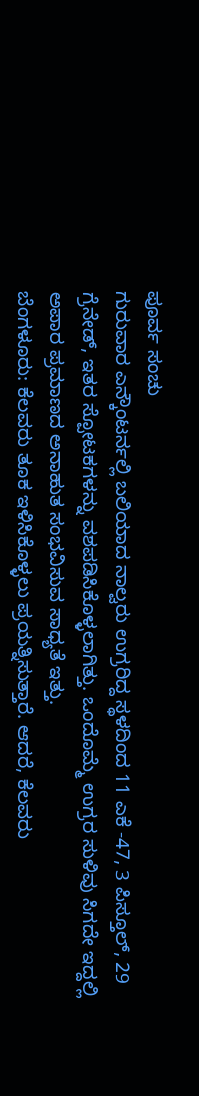ಪೂರ್ವ ಸಂಚು
ಗುರುವಾರ ಎನ್ಕೌಂಟರ್ನಲ್ಲಿ ಬಲಿಯಾದ ನಾಲ್ವರು ಉಗ್ರರಿದ್ದ ಸ್ಥಳದಿಂದ 11 ಎಕೆ -47, 3 ಪಿಸ್ತೂಲ್, 29 ಗ್ರೆನೇಡ್, ಇತರ ಸ್ಪೋಟಕಗಳನ್ನು ವಶಪಡಿಸಿಕೊಳ್ಳಲಾಗಿತ್ತು. ಒಂದೊಮ್ಮೆ ಉಗ್ರರ ಸುಳಿವು ಸಿಗದೇ ಇದ್ದಲ್ಲಿ ಅಪಾರ ಪ್ರಮಾಣದ ಅನಾಹುತ ಸಂಭವಿಸುವ ಸಾಧ್ಯತೆ ಇತ್ತು.
ಬೆಂಗಳೂರು: ಕೆಲವರು ತೂಕ ಇಳಿಸಿಕೊಳ್ಳಲು ಪ್ರಯತ್ನಿಸುತ್ತಾರೆ. ಆದರೆ, ಕೆಲವರು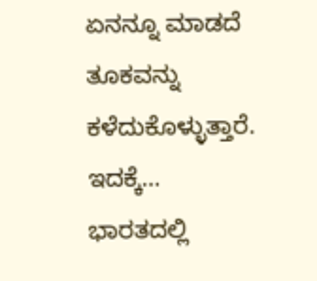ಏನನ್ನೂ ಮಾಡದೆ ತೂಕವನ್ನು ಕಳೆದುಕೊಳ್ಳುತ್ತಾರೆ. ಇದಕ್ಕೆ…
ಭಾರತದಲ್ಲಿ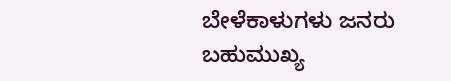ಬೇಳೆಕಾಳುಗಳು ಜನರು ಬಹುಮುಖ್ಯ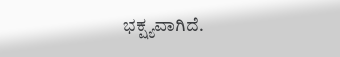ಭಕ್ಷ್ಯವಾಗಿದೆ.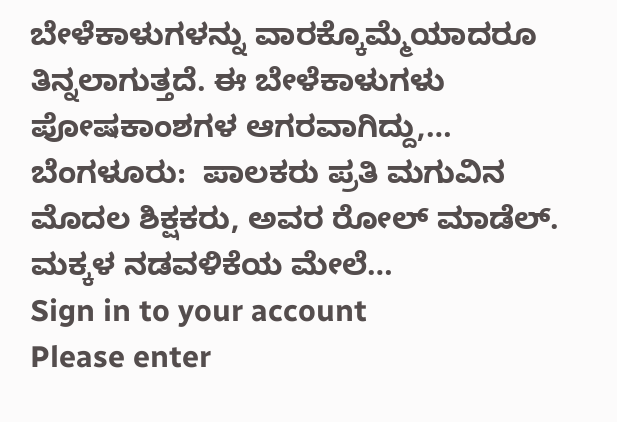ಬೇಳೆಕಾಳುಗಳನ್ನು ವಾರಕ್ಕೊಮ್ಮೆಯಾದರೂ ತಿನ್ನಲಾಗುತ್ತದೆ. ಈ ಬೇಳೆಕಾಳುಗಳು ಪೋಷಕಾಂಶಗಳ ಆಗರವಾಗಿದ್ದು,…
ಬೆಂಗಳೂರು:  ಪಾಲಕರು ಪ್ರತಿ ಮಗುವಿನ ಮೊದಲ ಶಿಕ್ಷಕರು, ಅವರ ರೋಲ್ ಮಾಡೆಲ್. ಮಕ್ಕಳ ನಡವಳಿಕೆಯ ಮೇಲೆ…
Sign in to your account
Please enter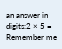an answer in digits:2 × 5 =
Remember me